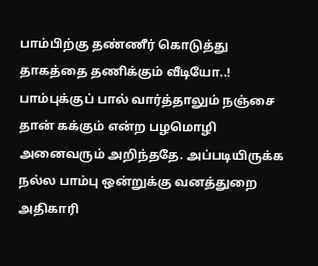பாம்பிற்கு தண்ணீர் கொடுத்து தாகத்தை தணிக்கும் வீடியோ..!
பாம்புக்குப் பால் வார்த்தாலும் நஞ்சை தான் கக்கும் என்ற பழமொழி அனைவரும் அறிந்ததே. அப்படியிருக்க நல்ல பாம்பு ஒன்றுக்கு வனத்துறை அதிகாரி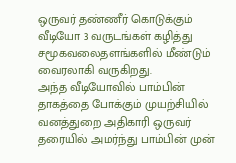ஒருவர் தண்ணீர் கொடுக்கும் வீடியோ 3 வருடங்கள் கழித்து சமூகவலைதளங்களில் மீண்டும் வைரலாகி வருகிறது.
அந்த வீடியோவில் பாம்பின் தாகத்தை போக்கும் முயற்சியில் வனத்துறை அதிகாரி ஒருவர் தரையில் அமர்ந்து பாம்பின் முன்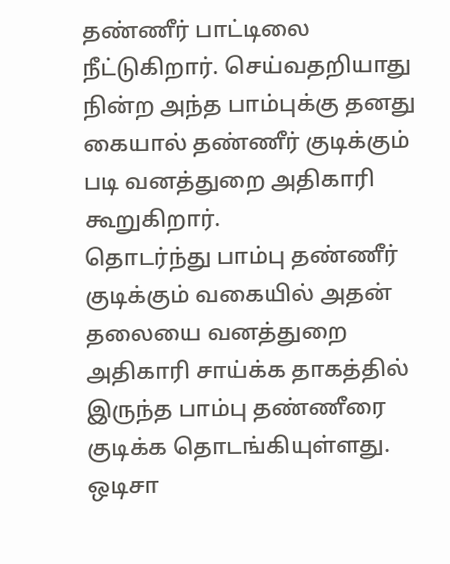தண்ணீர் பாட்டிலை நீட்டுகிறார். செய்வதறியாது நின்ற அந்த பாம்புக்கு தனது கையால் தண்ணீர் குடிக்கும் படி வனத்துறை அதிகாரி கூறுகிறார்.
தொடர்ந்து பாம்பு தண்ணீர் குடிக்கும் வகையில் அதன் தலையை வனத்துறை அதிகாரி சாய்க்க தாகத்தில் இருந்த பாம்பு தண்ணீரை குடிக்க தொடங்கியுள்ளது. ஒடிசா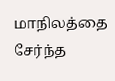மாநிலத்தை சேர்ந்த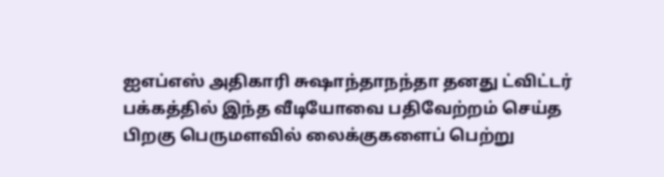ஐஎப்எஸ் அதிகாரி சுஷாந்தாநந்தா தனது ட்விட்டர் பக்கத்தில் இந்த வீடியோவை பதிவேற்றம் செய்த பிறகு பெருமளவில் லைக்குகளைப் பெற்று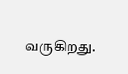வருகிறது.